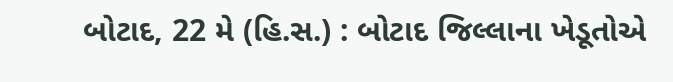બોટાદ, 22 મે (હિ.સ.) : બોટાદ જિલ્લાના ખેડૂતોએ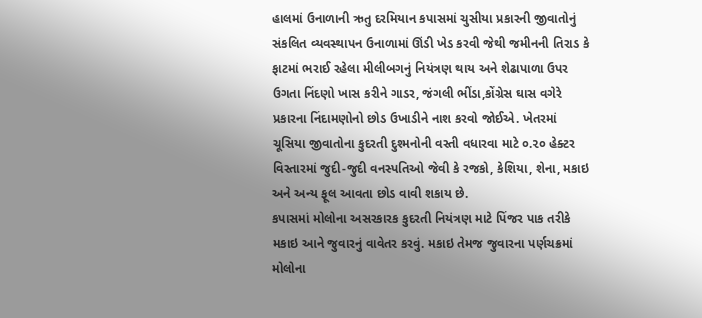હાલમાં ઉનાળાની ઋતુ દરમિયાન કપાસમાં ચુસીયા પ્રકારની જીવાતોનું સંકલિત વ્યવસ્થાપન ઉનાળામાં ઊંડી ખેડ કરવી જેથી જમીનની તિરાડ કે ફાટમાં ભરાઈ રહેલા મીલીબગનું નિયંત્રણ થાય અને શેઢાપાળા ઉપર ઉગતા નિંદણો ખાસ કરીને ગાડર, જંગલી ભીંડા,કોંગ્રેસ ઘાસ વગેરે પ્રકારના નિંદામણોનો છોડ ઉખાડીને નાશ કરવો જોઈએ. ખેતરમાં ચૂસિયા જીવાતોના કુદરતી દુશ્મનોની વસ્તી વધારવા માટે ૦.૨૦ હેક્ટર વિસ્તારમાં જુદી-જુદી વનસ્પતિઓ જેવી કે રજકો, કેશિયા, શેના, મકાઇ અને અન્ય ફૂલ આવતા છોડ વાવી શકાય છે.
કપાસમાં મોલોના અસરકારક કુદરતી નિયંત્રણ માટે પિંજર પાક તરીકે મકાઇ આને જુવારનું વાવેતર કરવું. મકાઇ તેમજ જુવારના પર્ણચક્રમાં મોલોના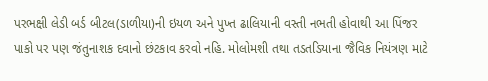પરભક્ષી લેડી બર્ડ બીટલ(ડાળીયા)ની ઇયળ અને પુખ્ત ઢાલિયાની વસ્તી નભતી હોવાથી આ પિંજર પાકો પર પણ જંતુનાશક દવાનો છંટકાવ કરવો નહિ. મોલોમશી તથા તડતડિયાના જૈવિક નિયંત્રણ માટે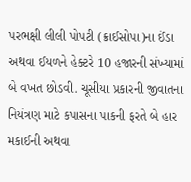પરભક્ષી લીલી પોપટી (ક્રાઈસોપા)ના ઈંડા અથવા ઈયળને હેક્ટરે 10 હજારની સંખ્યામાં બે વખત છોડવી. ચૂસીયા પ્રકારની જીવાતના નિયંત્રણ માટે કપાસના પાકની ફરતે બે હાર મકાઈની અથવા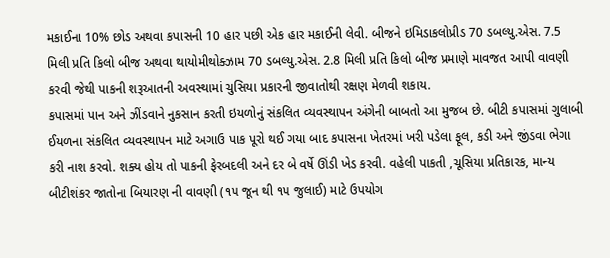મકાઈના 10% છોડ અથવા કપાસની 10 હાર પછી એક હાર મકાઈની લેવી. બીજને ઇમિડાકલોપ્રીડ 70 ડબલ્યુ.એસ. 7.5 મિલી પ્રતિ કિલો બીજ અથવા થાયોમીથોક્ઝામ 70 ડબલ્યુ.એસ. 2.8 મિલી પ્રતિ કિલો બીજ પ્રમાણે માવજત આપી વાવણી કરવી જેથી પાકની શરૂઆતની અવસ્થામાં ચુસિયા પ્રકારની જીવાતોથી રક્ષણ મેળવી શકાય.
કપાસમાં પાન અને ઝીંડવાને નુકસાન કરતી ઇયળોનું સંકલિત વ્યવસ્થાપન અંગેની બાબતો આ મુજબ છે. બીટી કપાસમાં ગુલાબી ઈયળના સંકલિત વ્યવસ્થાપન માટે અગાઉ પાક પૂરો થઈ ગયા બાદ કપાસના ખેતરમાં ખરી પડેલા ફૂલ, કડી અને જીંડવા ભેગા કરી નાશ કરવો. શક્ય હોય તો પાકની ફેરબદલી અને દર બે વર્ષે ઊંડી ખેડ કરવી. વહેલી પાકતી ,ચૂસિયા પ્રતિકારક, માન્ય બીટીશંકર જાતોના બિયારણ ની વાવણી (૧૫ જૂન થી ૧૫ જુલાઈ) માટે ઉપયોગ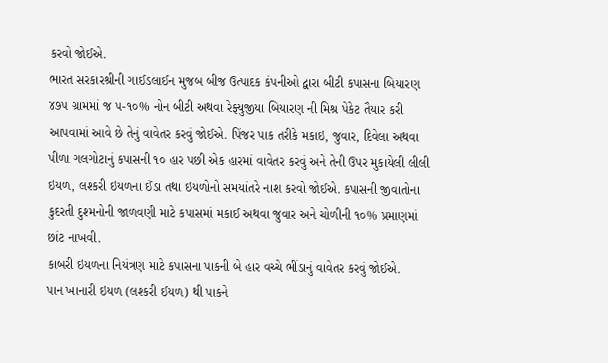કરવો જોઈએ.
ભારત સરકારશ્રીની ગાઈડલાઈન મુજબ બીજ ઉત્પાદક કંપનીઓ દ્વારા બીટી કપાસના બિયારણ ૪૭૫ ગ્રામમાં જ ૫-૧૦% નોન બીટી અથવા રેફ્યુજીયા બિયારણ ની મિશ્ર પેકેટ તૈયાર કરી આપવામાં આવે છે તેનું વાવેતર કરવું જોઈએ. પિંજર પાક તરીકે મકાઇ, જુવાર, દિવેલા અથવા પીળા ગલગોટાનું કપાસની ૧૦ હાર પછી એક હારમાં વાવેતર કરવું અને તેની ઉપર મુકાયેલી લીલી ઇયળ, લશ્કરી ઇયળના ઈંડા તથા ઇયળોનો સમયાંતરે નાશ કરવો જોઈએ. કપાસની જીવાતોના કુદરતી દુશ્મનોની જાળવણી માટે કપાસમાં મકાઈ અથવા જુવાર અને ચોળીની ૧૦% પ્રમાણમાં છાંટ નાખવી.
કાબરી ઇયળના નિયંત્રણ માટે કપાસના પાકની બે હાર વચ્ચે ભીંડાનું વાવેતર કરવું જોઈએ.
પાન ખાનારી ઇયળ (લશ્કરી ઈયળ) થી પાકને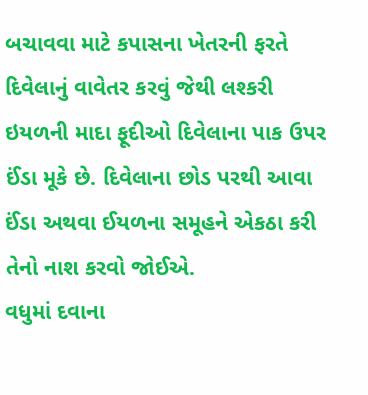બચાવવા માટે કપાસના ખેતરની ફરતે દિવેલાનું વાવેતર કરવું જેથી લશ્કરી ઇયળની માદા ફૂદીઓ દિવેલાના પાક ઉપર ઈંડા મૂકે છે. દિવેલાના છોડ પરથી આવા ઈંડા અથવા ઈયળના સમૂહને એકઠા કરી તેનો નાશ કરવો જોઈએ.
વધુમાં દવાના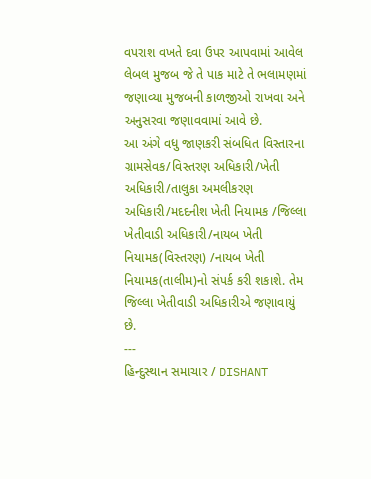વપરાશ વખતે દવા ઉપર આપવામાં આવેલ લેબલ મુજબ જે તે પાક માટે તે ભલામણમાં જણાવ્યા મુજબની કાળજીઓ રાખવા અને અનુસરવા જણાવવામાં આવે છે.
આ અંગે વધુ જાણકરી સંબધિત વિસ્તારના ગ્રામસેવક/વિસ્તરણ અધિકારી/ખેતી અધિકારી/તાલુકા અમલીકરણ અધિકારી/મદદનીશ ખેતી નિયામક /જિલ્લા ખેતીવાડી અધિકારી/નાયબ ખેતી નિયામક(વિસ્તરણ) /નાયબ ખેતી નિયામક(તાલીમ)નો સંપર્ક કરી શકાશે. તેમ જિલ્લા ખેતીવાડી અધિકારીએ જણાવાયું છે.
---
હિન્દુસ્થાન સમાચાર / DISHANT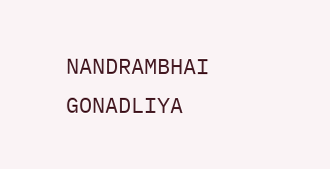NANDRAMBHAI GONADLIYA